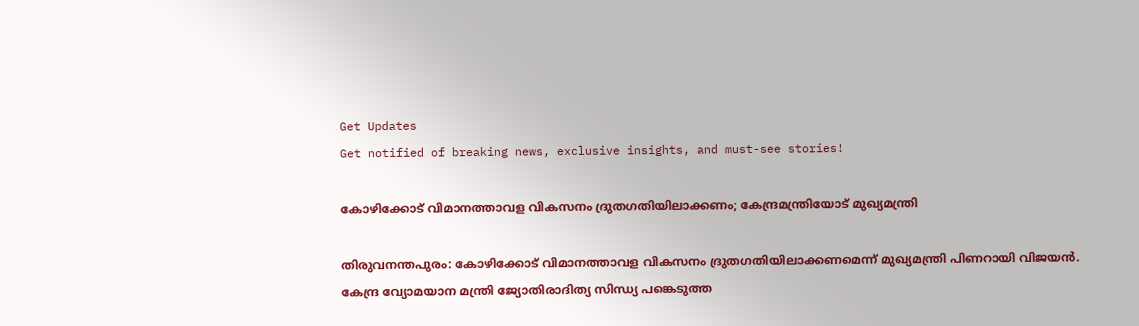Get Updates
Get notified of breaking news, exclusive insights, and must-see stories!

കോഴിക്കോട് വിമാനത്താവള വികസനം ദ്രുതഗതിയിലാക്കണം; കേന്ദ്രമന്ത്രിയോട് മുഖ്യമന്ത്രി

തിരുവനന്തപുരം: കോഴിക്കോട് വിമാനത്താവള വികസനം ദ്രുതഗതിയിലാക്കണമെന്ന് മുഖ്യമന്ത്രി പിണറായി വിജയന്‍. കേന്ദ്ര വ്യോമയാന മന്ത്രി ജ്യോതിരാദിത്യ സിന്ധ്യ പങ്കെടുത്ത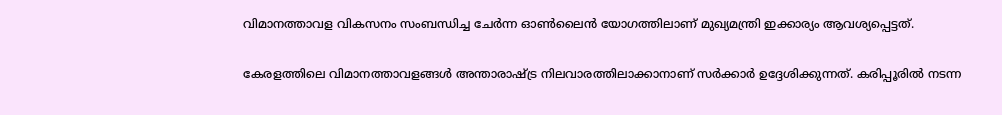വിമാനത്താവള വികസനം സംബന്ധിച്ച ചേര്‍ന്ന ഓണ്‍ലൈന്‍ യോഗത്തിലാണ് മുഖ്യമന്ത്രി ഇക്കാര്യം ആവശ്യപ്പെട്ടത്.

കേരളത്തിലെ വിമാനത്താവളങ്ങള്‍ അന്താരാഷ്ട്ര നിലവാരത്തിലാക്കാനാണ് സര്‍ക്കാര്‍ ഉദ്ദേശിക്കുന്നത്. കരിപ്പൂരിൽ നടന്ന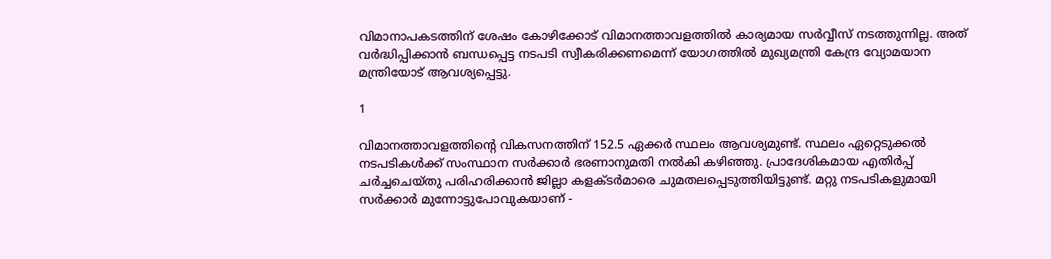വിമാനാപകടത്തിന് ശേഷം കോഴിക്കോട് വിമാനത്താവളത്തില്‍ കാര്യമായ സര്‍വ്വീസ് നടത്തുന്നില്ല. അത് വര്‍ദ്ധിപ്പിക്കാൻ ബന്ധപ്പെട്ട നടപടി സ്വീകരിക്കണമെന്ന് യോഗത്തിൽ മുഖ്യമന്ത്രി കേന്ദ്ര വ്യോമയാന മന്ത്രിയോട് ആവശ്യപ്പെട്ടു.

1

വിമാനത്താവളത്തിൻ്റെ വികസനത്തിന് 152.5 ഏക്കര്‍ സ്ഥലം ആവശ്യമുണ്ട്. സ്ഥലം ഏറ്റെടുക്കല്‍ നടപടികള്‍ക്ക് സംസ്ഥാന സര്‍ക്കാര്‍ ഭരണാനുമതി നല്‍കി കഴിഞ്ഞു. പ്രാദേശികമായ എതിര്‍പ്പ് ചര്‍ച്ചചെയ്തു പരിഹരിക്കാന്‍ ജില്ലാ കളക്ടര്‍മാരെ ചുമതലപ്പെടുത്തിയിട്ടുണ്ട്. മറ്റു നടപടികളുമായി സർക്കാർ മുന്നോട്ടുപോവുകയാണ് -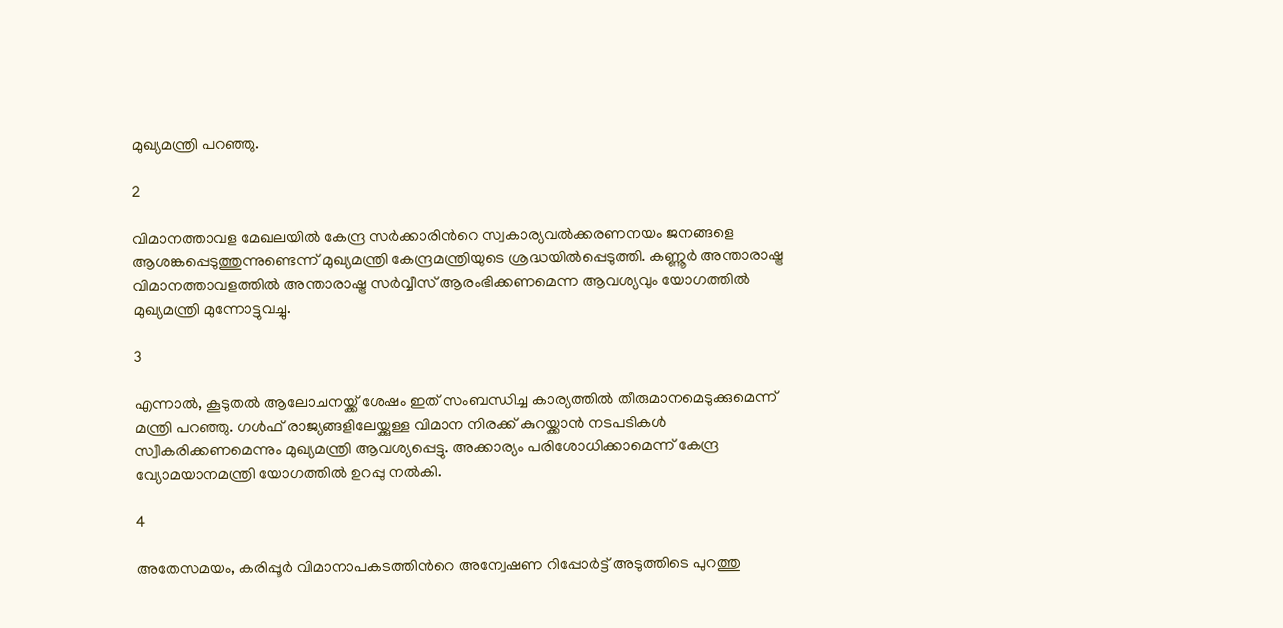മുഖ്യമന്ത്രി പറഞ്ഞു.

2

വിമാനത്താവള മേഖലയില്‍ കേന്ദ്ര സര്‍ക്കാരിന്‍റെ സ്വകാര്യവല്‍ക്കരണനയം ജനങ്ങളെ ആശങ്കപ്പെടുത്തുന്നുണ്ടെന്ന് മുഖ്യമന്ത്രി കേന്ദ്രമന്ത്രിയുടെ ശ്രദ്ധയില്‍പ്പെടുത്തി. കണ്ണൂര്‍ അന്താരാഷ്ട്ര വിമാനത്താവളത്തില്‍ അന്താരാഷ്ട്ര സര്‍വ്വീസ് ആരംഭിക്കണമെന്ന ആവശ്യവും യോഗത്തിൽ മുഖ്യമന്ത്രി മുന്നോട്ടുവച്ചു.

3

എന്നാൽ, കൂടുതല്‍ ആലോചനയ്ക്ക് ശേഷം ഇത് സംബന്ധിച്ച കാര്യത്തിൽ തീരുമാനമെടുക്കുമെന്ന് മന്ത്രി പറഞ്ഞു. ഗള്‍ഫ് രാജ്യങ്ങളിലേയ്ക്കുള്ള വിമാന നിരക്ക് കുറയ്ക്കാന്‍ നടപടികള്‍ സ്വീകരിക്കണമെന്നും മുഖ്യമന്ത്രി ആവശ്യപ്പെട്ടു. അക്കാര്യം പരിശോധിക്കാമെന്ന് കേന്ദ്ര വ്യോമയാനമന്ത്രി യോഗത്തിൽ ഉറപ്പു നല്‍കി.

4

അതേസമയം, കരിപ്പൂര്‍ വിമാനാപകടത്തിന്‍റെ അന്വേഷണ റിപ്പോര്‍ട്ട് അടുത്തിടെ പുറത്തു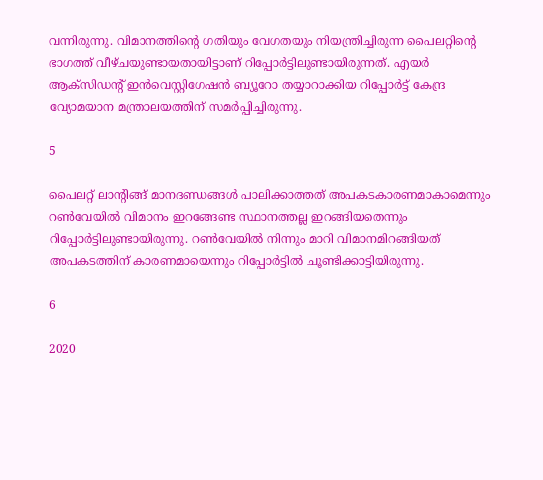വന്നിരുന്നു. വിമാനത്തിന്‍റെ ഗതിയും വേഗതയും നിയന്ത്രിച്ചിരുന്ന പൈലറ്റിന്‍റെ ഭാഗത്ത് വീഴ്ചയുണ്ടായതായിട്ടാണ് റിപ്പോർട്ടിലുണ്ടായിരുന്നത്. എയര്‍ ആക്സിഡന്‍റ് ഇന്‍വെസ്റ്റിഗേഷന്‍ ബ്യൂറോ തയ്യാറാക്കിയ റിപ്പോര്‍ട്ട് കേന്ദ്ര വ്യോമയാന മന്ത്രാലയത്തിന് സമര്‍പ്പിച്ചിരുന്നു.

5

പൈലറ്റ് ലാന്റിങ്ങ് മാനദണ്ഡങ്ങൾ പാലിക്കാത്തത് അപകടകാരണമാകാമെന്നും റണ്‍വേയില്‍ വിമാനം ഇറങ്ങേണ്ട സ്ഥാനത്തല്ല ഇറങ്ങിയതെന്നും റിപ്പോർട്ടിലുണ്ടായിരുന്നു. റൺവേയിൽ നിന്നും മാറി വിമാനമിറങ്ങിയത് അപകടത്തിന് കാരണമായെന്നും റിപ്പോർട്ടിൽ ചൂണ്ടിക്കാട്ടിയിരുന്നു.

6

2020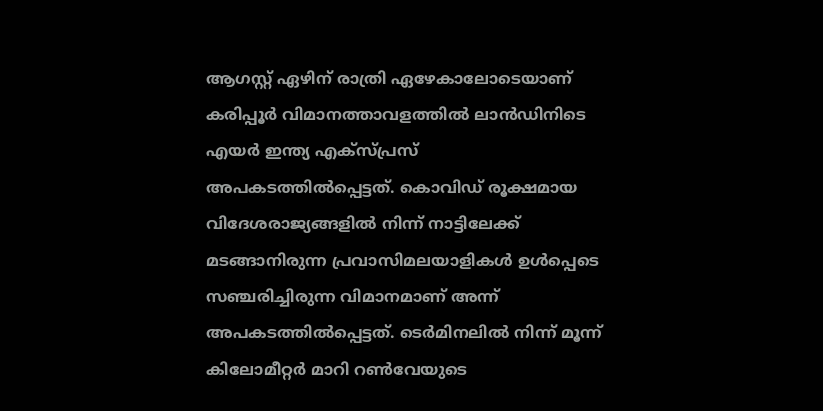ആഗസ്റ്റ് ഏഴിന് രാത്രി ഏഴേകാലോടെയാണ് കരിപ്പൂർ വിമാനത്താവളത്തിൽ ലാൻഡിനിടെ എയര്‍ ഇന്ത്യ എക്സ്പ്രസ് അപകടത്തില്‍പ്പെട്ടത്. കൊവിഡ് രൂക്ഷമായ വിദേശരാജ്യങ്ങളിൽ നിന്ന് നാട്ടിലേക്ക് മടങ്ങാനിരുന്ന പ്രവാസിമലയാളികൾ ഉൾപ്പെടെ സഞ്ചരിച്ചിരുന്ന വിമാനമാണ് അന്ന് അപകടത്തിൽപ്പെട്ടത്. ടെര്‍മിനലില്‍ നിന്ന് മൂന്ന് കിലോമീറ്റര്‍ മാറി റണ്‍വേയുടെ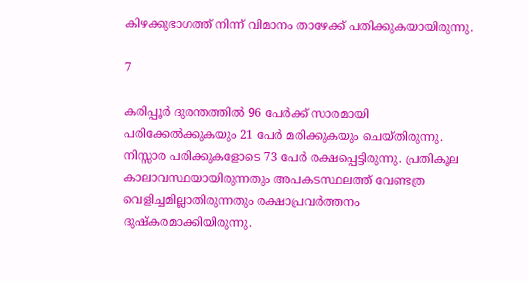കിഴക്കുഭാഗത്ത് നിന്ന് വിമാനം താഴേക്ക് പതിക്കുകയായിരുന്നു.

7

കരിപ്പൂർ ദുരന്തത്തിൽ 96 പേർക്ക് സാരമായി പരിക്കേൽക്കുകയും 21 പേർ മരിക്കുകയും ചെയ്തിരുന്നു. നിസ്സാര പരിക്കുകളോടെ 73 പേർ രക്ഷപ്പെട്ടിരുന്നു. പ്രതികൂല കാലാവസ്ഥയായിരുന്നതും അപകടസ്ഥലത്ത് വേണ്ടത്ര വെളിച്ചമില്ലാതിരുന്നതും രക്ഷാപ്രവർത്തനം ദുഷ്കരമാക്കിയിരുന്നു.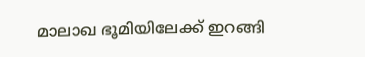മാലാഖ ഭൂമിയിലേക്ക് ഇറങ്ങി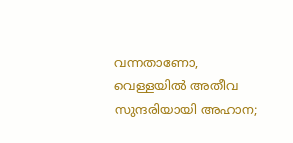വന്നതാണോ, വെള്ളയിൽ അതീവ സുന്ദരിയായി അഹാന;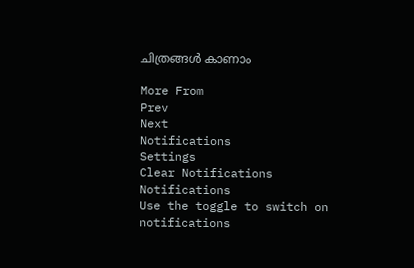ചിത്രങ്ങൾ കാണാം

More From
Prev
Next
Notifications
Settings
Clear Notifications
Notifications
Use the toggle to switch on notifications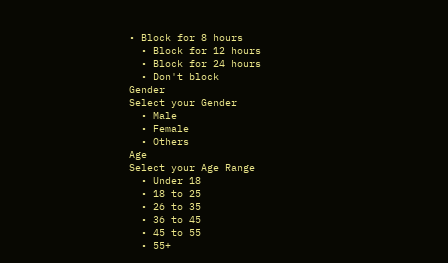• Block for 8 hours
  • Block for 12 hours
  • Block for 24 hours
  • Don't block
Gender
Select your Gender
  • Male
  • Female
  • Others
Age
Select your Age Range
  • Under 18
  • 18 to 25
  • 26 to 35
  • 36 to 45
  • 45 to 55
  • 55+